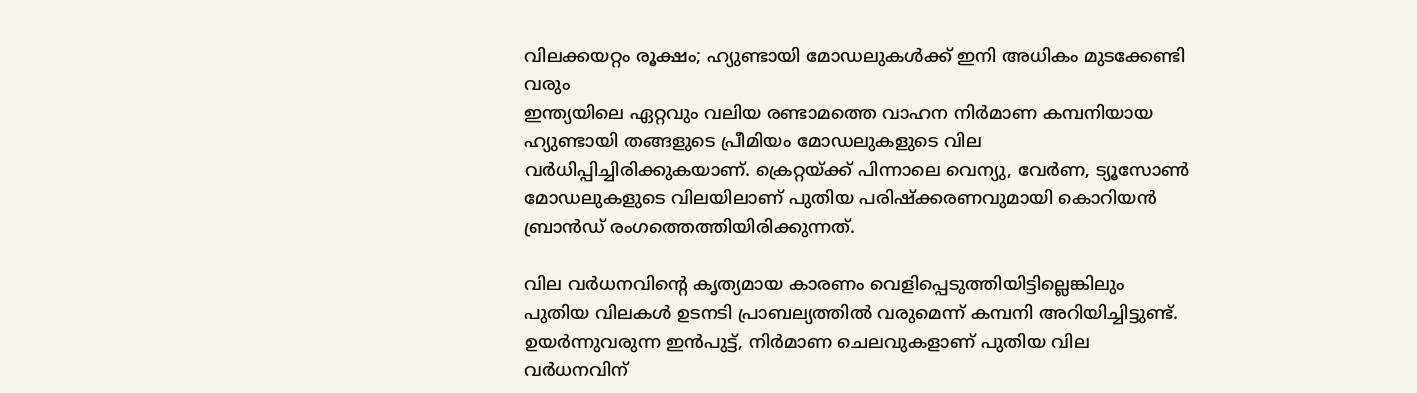വിലക്കയറ്റം രൂക്ഷം; ഹ്യുണ്ടായി മോഡലുകൾക്ക് ഇനി അധികം മുടക്കേണ്ടി വരും
ഇന്ത്യയിലെ ഏറ്റവും വലിയ രണ്ടാമത്തെ വാഹന നിർമാണ കമ്പനിയായ ഹ്യുണ്ടായി തങ്ങളുടെ പ്രീമിയം മോഡലുകളുടെ വില വർധിപ്പിച്ചിരിക്കുകയാണ്. ക്രെറ്റയ്ക്ക് പിന്നാലെ വെന്യു, വേർണ, ട്യൂസോൺ മോഡലുകളുടെ വിലയിലാണ് പുതിയ പരിഷ്ക്കരണവുമായി കൊറിയൻ ബ്രാൻഡ് രംഗത്തെത്തിയിരിക്കുന്നത്.

വില വർധനവിന്റെ കൃത്യമായ കാരണം വെളിപ്പെടുത്തിയിട്ടില്ലെങ്കിലും പുതിയ വിലകൾ ഉടനടി പ്രാബല്യത്തിൽ വരുമെന്ന് കമ്പനി അറിയിച്ചിട്ടുണ്ട്. ഉയർന്നുവരുന്ന ഇൻപുട്ട്, നിർമാണ ചെലവുകളാണ് പുതിയ വില വർധനവിന്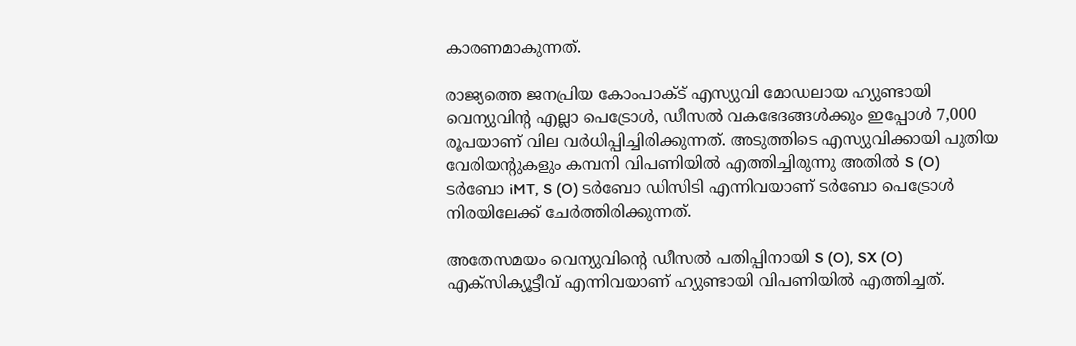കാരണമാകുന്നത്.

രാജ്യത്തെ ജനപ്രിയ കോംപാക്ട് എസ്യുവി മോഡലായ ഹ്യുണ്ടായി വെന്യുവിന്റ എല്ലാ പെട്രോൾ, ഡീസൽ വകഭേദങ്ങൾക്കും ഇപ്പോൾ 7,000 രൂപയാണ് വില വർധിപ്പിച്ചിരിക്കുന്നത്. അടുത്തിടെ എസ്യുവിക്കായി പുതിയ വേരിയന്റുകളും കമ്പനി വിപണിയിൽ എത്തിച്ചിരുന്നു അതിൽ S (O) ടർബോ iMT, S (O) ടർബോ ഡിസിടി എന്നിവയാണ് ടർബോ പെട്രോൾ നിരയിലേക്ക് ചേർത്തിരിക്കുന്നത്.

അതേസമയം വെന്യുവിന്റെ ഡീസൽ പതിപ്പിനായി S (O), SX (O) എക്സിക്യൂട്ടീവ് എന്നിവയാണ് ഹ്യുണ്ടായി വിപണിയിൽ എത്തിച്ചത്.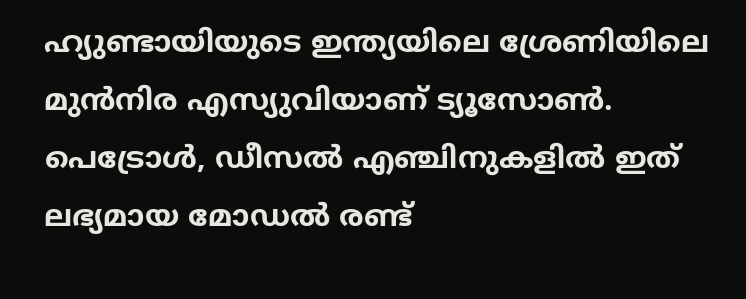ഹ്യുണ്ടായിയുടെ ഇന്ത്യയിലെ ശ്രേണിയിലെ മുൻനിര എസ്യുവിയാണ് ട്യൂസോൺ. പെട്രോൾ, ഡീസൽ എഞ്ചിനുകളിൽ ഇത് ലഭ്യമായ മോഡൽ രണ്ട്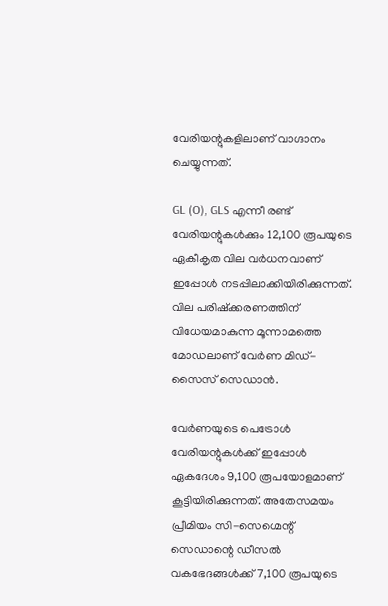വേരിയന്റുകളിലാണ് വാഗ്ദാനം ചെയ്യുന്നത്.

GL (O), GLS എന്നീ രണ്ട് വേരിയന്റുകൾക്കും 12,100 രൂപയുടെ ഏകീകൃത വില വർധനവാണ് ഇപ്പോൾ നടപ്പിലാക്കിയിരിക്കുന്നത്. വില പരിഷ്ക്കരണത്തിന് വിധേയമാകുന്ന മൂന്നാമത്തെ മോഡലാണ് വേർണ മിഡ്-സൈസ് സെഡാൻ.

വേർണയുടെ പെട്രോൾ വേരിയന്റുകൾക്ക് ഇപ്പോൾ ഏകദേശം 9,100 രൂപയോളമാണ് കൂട്ടിയിരിക്കുന്നത്. അതേസമയം പ്രീമിയം സി-സെഗ്മെന്റ് സെഡാന്റെ ഡീസൽ വകഭേദങ്ങൾക്ക് 7,100 രൂപയുടെ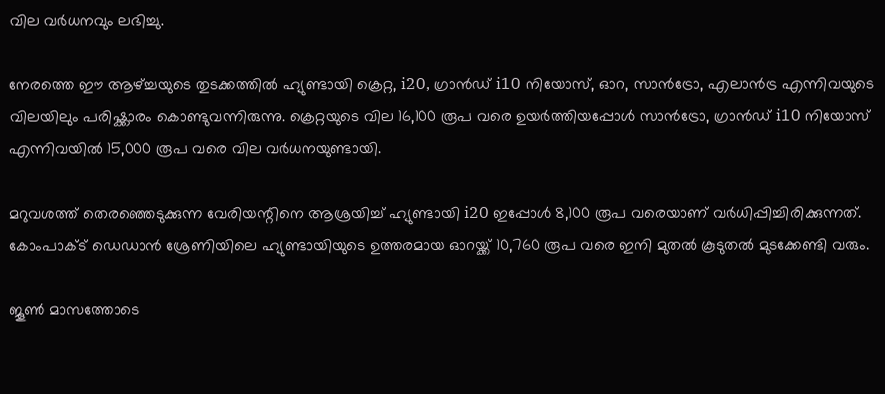വില വർധനവും ലഭിച്ചു.

നേരത്തെ ഈ ആഴ്ച്ചയുടെ തുടക്കത്തിൽ ഹ്യുണ്ടായി ക്രെറ്റ, i20, ഗ്രാൻഡ് i10 നിയോസ്, ഓറ, സാൻട്രോ, എലാൻട്ര എന്നിവയുടെ വിലയിലും പരിഷ്ക്കാരം കൊണ്ടുവന്നിരുന്നു. ക്രെറ്റയുടെ വില 16,100 രൂപ വരെ ഉയർത്തിയപ്പോൾ സാൻട്രോ, ഗ്രാൻഡ് i10 നിയോസ് എന്നിവയിൽ 15,000 രൂപ വരെ വില വർധനയുണ്ടായി.

മറുവശത്ത് തെരഞ്ഞെടുക്കുന്ന വേരിയന്റിനെ ആശ്രയിച്ച് ഹ്യുണ്ടായി i20 ഇപ്പോൾ 8,100 രൂപ വരെയാണ് വർധിപ്പിച്ചിരിക്കുന്നത്. കോംപാക്ട് ഡെഡാൻ ശ്രേണിയിലെ ഹ്യുണ്ടായിയുടെ ഉത്തരമായ ഓറയ്ക്ക് 10,760 രൂപ വരെ ഇനി മുതൽ കൂടുതൽ മുടക്കേണ്ടി വരും.

ജൂൺ മാസത്തോടെ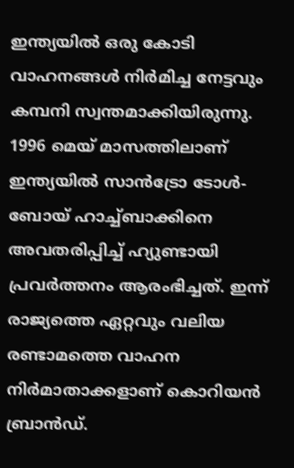ഇന്ത്യയിൽ ഒരു കോടി വാഹനങ്ങൾ നിർമിച്ച നേട്ടവും കമ്പനി സ്വന്തമാക്കിയിരുന്നു. 1996 മെയ് മാസത്തിലാണ് ഇന്ത്യയിൽ സാൻട്രോ ടോൾ-ബോയ് ഹാച്ച്ബാക്കിനെ അവതരിപ്പിച്ച് ഹ്യുണ്ടായി പ്രവർത്തനം ആരംഭിച്ചത്. ഇന്ന് രാജ്യത്തെ ഏറ്റവും വലിയ രണ്ടാമത്തെ വാഹന നിർമാതാക്കളാണ് കൊറിയൻ ബ്രാൻഡ്.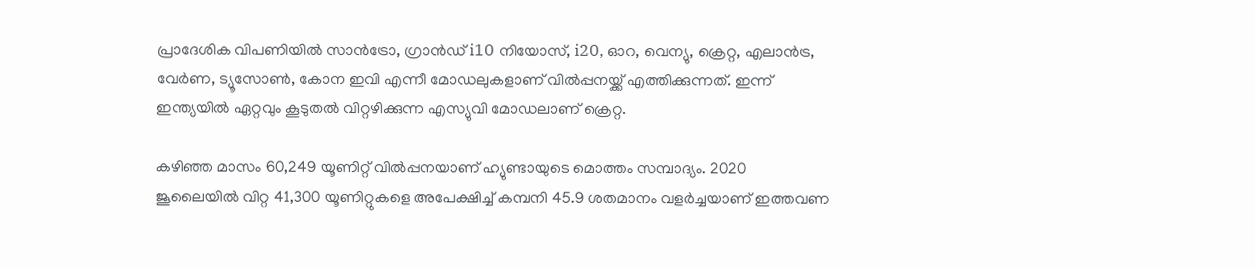പ്രാദേശിക വിപണിയിൽ സാൻട്രോ, ഗ്രാൻഡ് i10 നിയോസ്, i20, ഓറ, വെന്യു, ക്രെറ്റ, എലാൻട്ര, വേർണ, ട്യൂസോൺ, കോന ഇവി എന്നീ മോഡലുകളാണ് വിൽപ്പനയ്ക്ക് എത്തിക്കുന്നത്. ഇന്ന് ഇന്ത്യയിൽ ഏറ്റവും കൂടുതൽ വിറ്റഴിക്കുന്ന എസ്യുവി മോഡലാണ് ക്രെറ്റ.

കഴിഞ്ഞ മാസം 60,249 യൂണിറ്റ് വിൽപ്പനയാണ് ഹ്യുണ്ടായുടെ മൊത്തം സമ്പാദ്യം. 2020 ജൂലൈയിൽ വിറ്റ 41,300 യൂണിറ്റുകളെ അപേക്ഷിച്ച് കമ്പനി 45.9 ശതമാനം വളർച്ചയാണ് ഇത്തവണ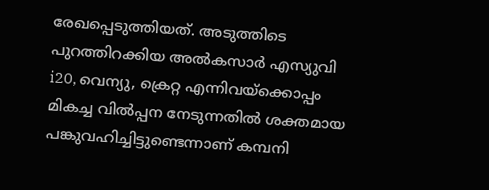രേഖപ്പെടുത്തിയത്. അടുത്തിടെ പുറത്തിറക്കിയ അൽകസാർ എസ്യുവി i20, വെന്യു, ക്രെറ്റ എന്നിവയ്ക്കൊപ്പം മികച്ച വിൽപ്പന നേടുന്നതിൽ ശക്തമായ പങ്കുവഹിച്ചിട്ടുണ്ടെന്നാണ് കമ്പനി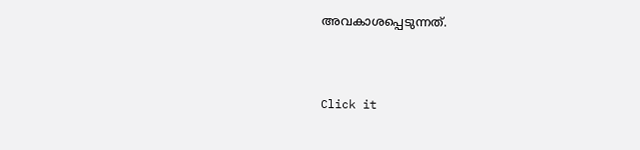അവകാശപ്പെടുന്നത്.


Click it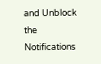and Unblock the Notifications